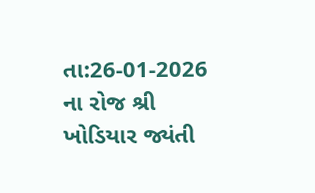તા:26-01-2026 ના રોજ શ્રી ખોડિયાર જ્યંતી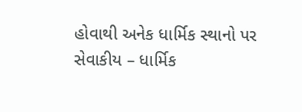હોવાથી અનેક ધાર્મિક સ્થાનો પર સેવાકીય – ધાર્મિક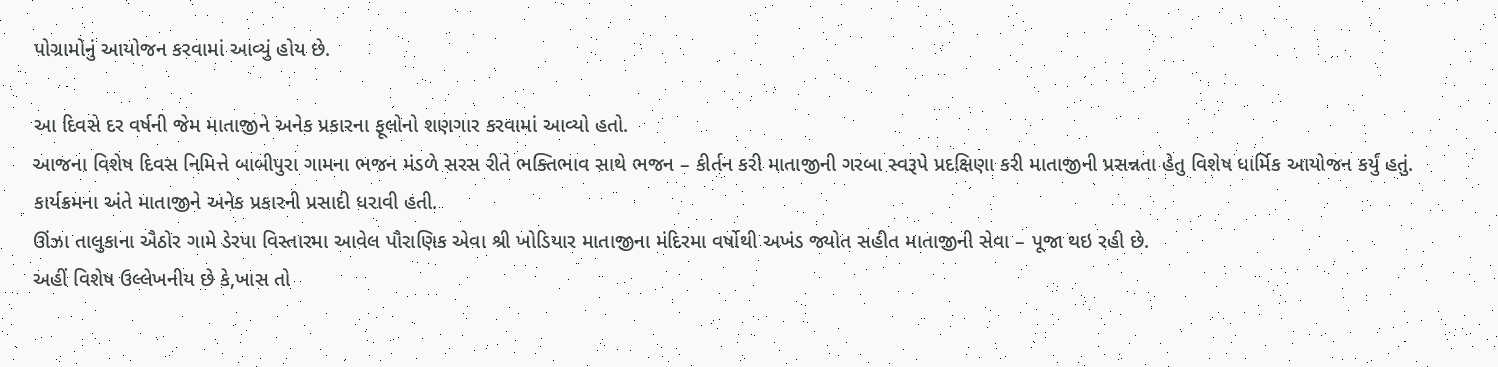પોગ્રામોનું આયોજન કરવામાં આવ્યું હોય છે.

આ દિવસે દર વર્ષની જેમ માતાજીને અનેક પ્રકારના ફૂલોનો શણગાર કરવામાં આવ્યો હતો.
આજના વિશેષ દિવસ નિમિત્તે બાબીપુરા ગામના ભજન મંડળે સરસ રીતે ભક્તિભાવ સાથે ભજન – કીર્તન કરી માતાજીની ગરબા સ્વરૂપે પ્રદક્ષિણા કરી માતાજીની પ્રસન્નતા હેતુ વિશેષ ધાર્મિક આયોજન કર્યું હતું.
કાર્યક્રમના અંતે માતાજીને અનેક પ્રકારની પ્રસાદી ધરાવી હતી.
ઊંઝા તાલુકાના ઐઠોર ગામે ડેરપા વિસ્તારમા આવેલ પૌરાણિક એવા શ્રી ખોડિયાર માતાજીના મંદિરમા વર્ષોથી અખંડ જ્યોત સહીત માતાજીની સેવા – પૂજા થઇ રહી છે.
અહીં વિશેષ ઉલ્લેખનીય છે કે,ખાસ તો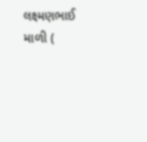લક્ષ્મણભાઈ માળી (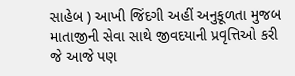સાહેબ ) આખી જિંદગી અહીં અનુકૂળતા મુજબ માતાજીની સેવા સાથે જીવદયાની પ્રવૃત્તિઓ કરી જે આજે પણ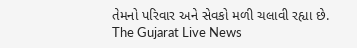તેમનો પરિવાર અને સેવકો મળી ચલાવી રહ્યા છે.
The Gujarat Live News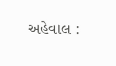અહેવાલ :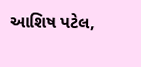આશિષ પટેલ,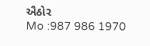ઐઠોર
Mo :987 986 1970